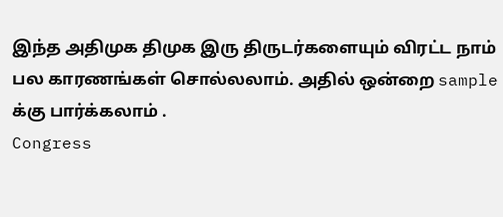இந்த அதிமுக திமுக இரு திருடர்களையும் விரட்ட நாம் பல காரணங்கள் சொல்லலாம். அதில் ஒன்றை sample க்கு பார்க்கலாம் .
Congress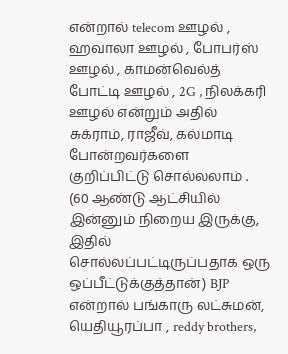என்றால் telecom ஊழல் , ஹவாலா ஊழல் , போபர்ஸ் ஊழல் , காமன்வெல்த் போட்டி ஊழல் , 2G , நிலக்கரி ஊழல் என்றும் அதில் சுக்ராம், ராஜீவ், கல்மாடி போன்றவர்களை குறிப்பிட்டு சொல்லலாம் . (60 ஆண்டு ஆட்சியில் இன்னும் நிறைய இருக்கு, இதில் சொல்லப்பட்டிருப்பதாக ஒரு ஒப்பீட்டுக்குத்தான்) BJP என்றால் பங்காரு லட்சுமன், யெதியூரப்பா , reddy brothers,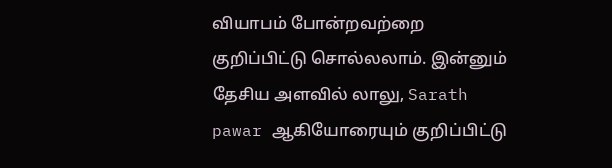வியாபம் போன்றவற்றை குறிப்பிட்டு சொல்லலாம். இன்னும் தேசிய அளவில் லாலு, Sarath pawar ஆகியோரையும் குறிப்பிட்டு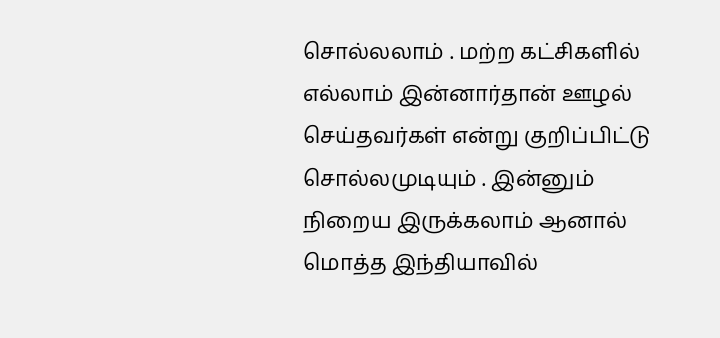சொல்லலாம் . மற்ற கட்சிகளில் எல்லாம் இன்னார்தான் ஊழல் செய்தவர்கள் என்று குறிப்பிட்டு சொல்லமுடியும் . இன்னும் நிறைய இருக்கலாம் ஆனால் மொத்த இந்தியாவில்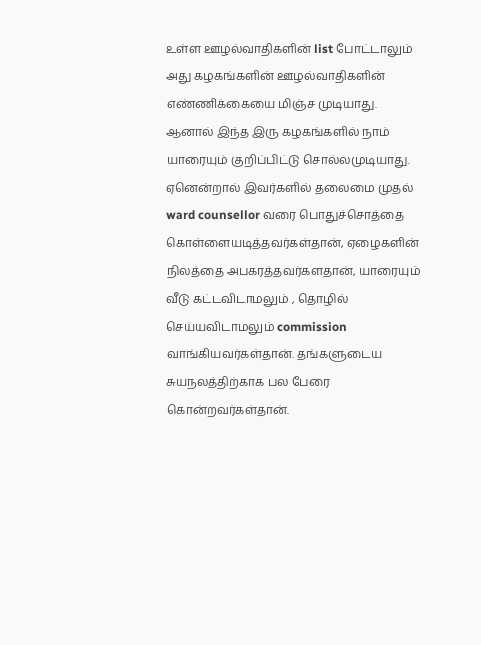உள்ள ஊழல்வாதிகளின் list போட்டாலும் அது கழகங்களின் ஊழல்வாதிகளின் எண்ணிக்கையை மிஞ்ச முடியாது.
ஆனால் இந்த இரு கழகங்களில் நாம் யாரையும் குறிப்பிட்டு சொல்லமுடியாது. ஏனென்றால் இவர்களில் தலைமை முதல் ward counsellor வரை பொதுச்சொத்தை கொள்ளையடித்தவர்கள்தான், ஏழைகளின் நிலத்தை அபகரத்தவர்களதான், யாரையும் வீடு கட்டவிடாமலும் , தொழில் செய்யவிடாமலும் commission வாங்கியவர்கள்தான். தங்களுடைய சுயநலத்திற்காக பல பேரை கொன்றவர்கள்தான்.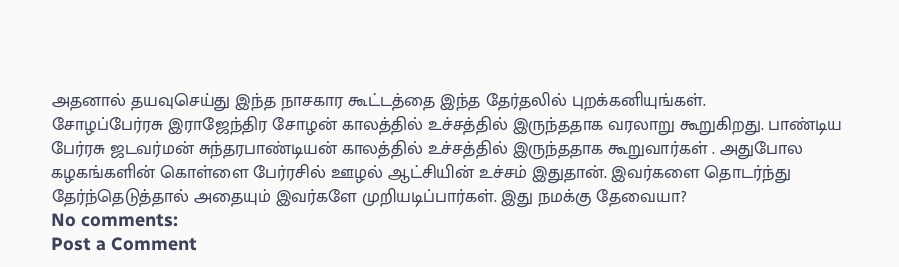அதனால் தயவுசெய்து இந்த நாசகார கூட்டத்தை இந்த தேர்தலில் புறக்கனியுங்கள்.
சோழப்பேர்ரசு இராஜேந்திர சோழன் காலத்தில் உச்சத்தில் இருந்ததாக வரலாறு கூறுகிறது. பாண்டிய பேர்ரசு ஜடவர்மன் சுந்தரபாண்டியன் காலத்தில் உச்சத்தில் இருந்ததாக கூறுவார்கள் . அதுபோல கழகங்களின் கொள்ளை பேர்ரசில் ஊழல் ஆட்சியின் உச்சம் இதுதான். இவர்களை தொடர்ந்து தேர்ந்தெடுத்தால் அதையும் இவர்களே முறியடிப்பார்கள். இது நமக்கு தேவையா?
No comments:
Post a Comment